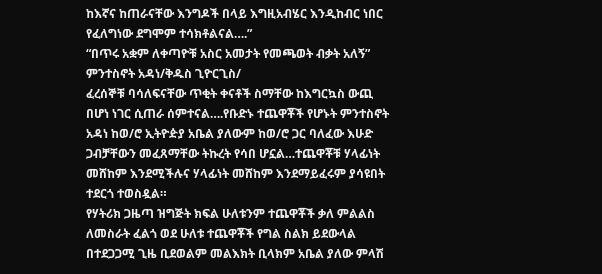ከእኛና ከጠራናቸው እንግዶች በላይ እግዚአብሄር እንዲከብር ነበር የፈለግነው ደግሞም ተሳክቶልናል….”
“በጥሩ አቋም ለቀጣዮቹ አስር አመታት የመጫወት ብቃት አለኝ”
ምንተስኖት አዳነ/ቅዱስ ጊዮርጊስ/
ፈረሰኞቹ ባሳለፍናቸው ጥቂት ቀናቶች ስማቸው ከእግርኳስ ውጪ በሆነ ነገር ሲጠራ ሰምተናል….የቡድኑ ተጨዋቾች የሆኑት ምንተስኖት አዳነ ከወ/ሮ ኢትዮዽያ አቤል ያለውም ከወ/ሮ ጋር ባለፈው እሁድ ጋብቻቸውን መፈጸማቸው ትኩረት የሳበ ሆኗል…ተጨዋቾቹ ሃላፊነት መሸከም እንደሚችሉና ሃላፊነት መሸከም እንደማይፈሩም ያሳዩበት ተደርጎ ተወስዷል።
የሃትሪክ ጋዜጣ ዝግጅት ክፍል ሁለቱንም ተጨዋቾች ቃለ ምልልስ ለመስራት ፈልጎ ወደ ሁለቱ ተጨዋቾች የግል ስልክ ይደውላል በተደጋጋሚ ጊዜ ቢደወልም መልእክት ቢላክም አቤል ያለው ምላሽ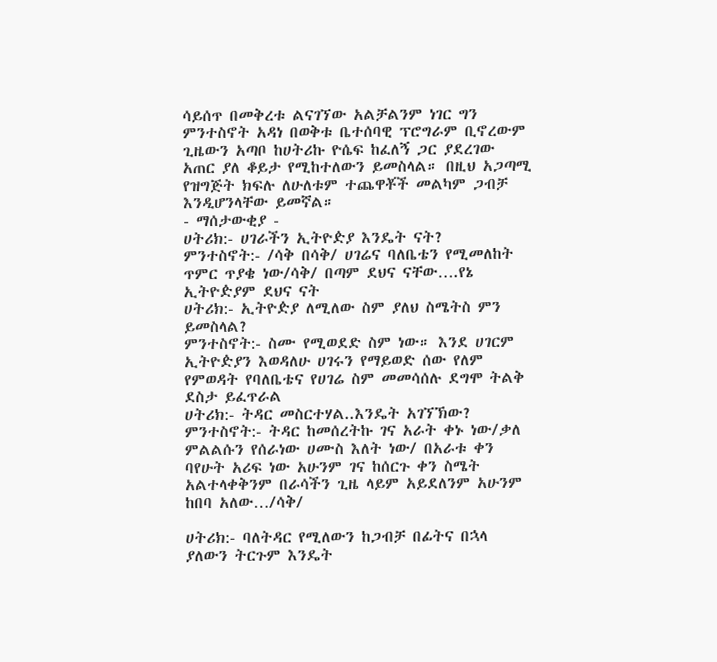ሳይሰጥ በመቅረቱ ልናገኘው አልቻልንም ነገር ግን ምንተስኖት አዳነ በወቅቱ ቤተሰባዊ ፕሮግራም ቢኖረውም ጊዜውን አጣቦ ከሀትሪኩ ዮሴፍ ከፈለኝ ጋር ያደረገው አጠር ያለ ቆይታ የሚከተለውን ይመስላል። በዚህ አጋጣሚ የዝግጅት ክፍሉ ለሁለቱም ተጨዋቾች መልካም ጋብቻ እንዲሆንላቸው ይመኛል።
- ማሰታውቂያ -
ሀትሪክ:- ሀገራችን ኢትዮዽያ እንዴት ናት?
ምንተስኖት:- /ሳቅ በሳቅ/ ሀገሬና ባለቤቴን የሚመለከት ጥምር ጥያቄ ነው/ሳቅ/ በጣም ደህና ናቸው….የኔ ኢትዮዽያም ደህና ናት
ሀትሪክ:- ኢትዮዽያ ለሚለው ስም ያለህ ስሜትስ ምን ይመስላል?
ምንተስኖት:- ስሙ የሚወደድ ስም ነው። እንደ ሀገርም ኢትዮዽያን እወዳለሁ ሀገሩን የማይወድ ሰው የለም የምወዳት የባለቤቴና የሀገሬ ስም መመሳሰሉ ደግሞ ትልቅ ደስታ ይፈጥራል
ሀትሪክ:- ትዳር መስርተሃል..እንዴት አገኘኽው?
ምንተስኖት:- ትዳር ከመሰረትኩ ገና አራት ቀኑ ነው/ቃለ ምልልሱን የሰራነው ሀሙስ እለት ነው/ በአራቱ ቀን ባየሁት አሪፍ ነው አሁንም ገና ከሰርጉ ቀን ስሜት አልተላቀቅንም በራሳችን ጊዜ ላይም አይደለንም አሁንም ከበባ አለው…/ሳቅ/

ሀትሪክ:- ባለትዳር የሚለውን ከጋብቻ በፊትና በኋላ ያለውን ትርጉም እንዴት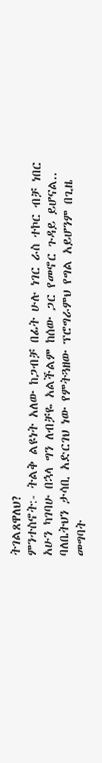ትገልጸዋለህ?
ምንተስኖት:- ትልቅ ልዩነት አለው ከጋብቻ በፊት ሁሉ ነገር ራስ ተኮር ብቻ ነበር አሁን ካገባሁ በኋላ ግን ለብቻዬ አልችልም ከሰው ጋር የመኖር ጉዳይ ይሆናል.. ባለቤትህን ታሳቢ አድርገህ ነው የምትጓዘው ፕሮግራምህ የግል አይሆንም በጊዜ መግባት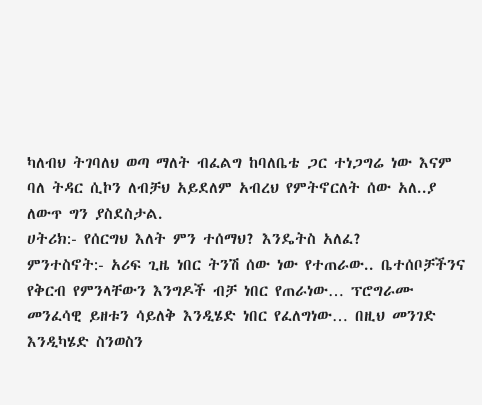ካለብህ ትገባለህ ወጣ ማለት ብፈልግ ከባለቤቴ ጋር ተነጋግሬ ነው እናም ባለ ትዳር ሲኮን ለብቻህ አይደለም አብረህ የምትኖርለት ሰው አለ..ያ ለውጥ ግን ያስደስታል.
ሀትሪክ:- የሰርግህ እለት ምን ተሰማህ? እንዴትስ አለፈ?
ምንተስኖት:- አሪፍ ጊዜ ነበር ትንሽ ሰው ነው የተጠራው.. ቤተሰቦቻችንና የቅርብ የምንላቸውን እንግዶች ብቻ ነበር የጠራነው… ፕሮግራሙ መንፈሳዊ ይዘቱን ሳይለቅ እንዲሄድ ነበር የፈለግነው… በዚህ መንገድ እንዲካሄድ ስንወስን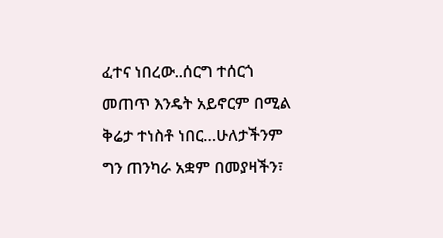ፈተና ነበረው..ሰርግ ተሰርጎ መጠጥ እንዴት አይኖርም በሚል ቅሬታ ተነስቶ ነበር…ሁለታችንም ግን ጠንካራ አቋም በመያዛችን፣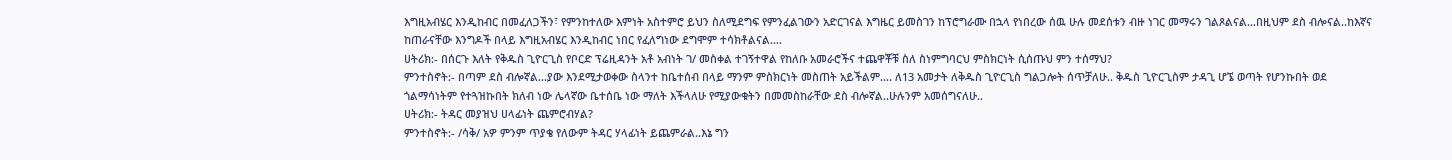እግዚአብሄር እንዲከብር በመፈለጋችን፣ የምንከተለው እምነት አስተምሮ ይህን ስለሚደግፍ የምንፈልገውን አድርገናል እግዜር ይመስገን ከፕሮግራሙ በኋላ የነበረው ሰዉ ሁሉ መደሰቱን ብዙ ነገር መማሩን ገልጾልናል…በዚህም ደስ ብሎናል..ከእኛና ከጠራናቸው እንግዶች በላይ እግዚአብሄር እንዲከብር ነበር የፈለግነው ደግሞም ተሳክቶልናል….
ሀትሪክ:- በሰርጉ እለት የቅዱስ ጊዮርጊስ የቦርድ ፕሬዚዳንት አቶ አብነት ገ/ መስቀል ተገኝተዋል የከለቡ አመራሮችና ተጨዋቾቹ ስለ ስነምግባርህ ምስክርነት ሲሰጡህ ምን ተሰማህ?
ምንተስኖት:- በጣም ደስ ብሎኛል…ያው እንደሚታወቀው ስላንተ ከቤተሰብ በላይ ማንም ምስክርነት መስጠት አይችልም…. ለ13 አመታት ለቅዱስ ጊዮርጊስ ግልጋሎት ሰጥቻለሁ.. ቅዱስ ጊዮርጊስም ታዳጊ ሆኜ ወጣት የሆንኩበት ወደ ጎልማሳነትም የተጓዝኩበት ክለብ ነው ሌላኛው ቤተሰቤ ነው ማለት እችላለሁ የሚያውቁትን በመመስከራቸው ደስ ብሎኛል..ሁሉንም አመሰግናለሁ..
ሀትሪክ:- ትዳር መያዝህ ሀላፊነት ጨምሮብሃል?
ምንተስኖት:- /ሳቅ/ አዎ ምንም ጥያቄ የለውም ትዳር ሃላፊነት ይጨምራል..እኔ ግን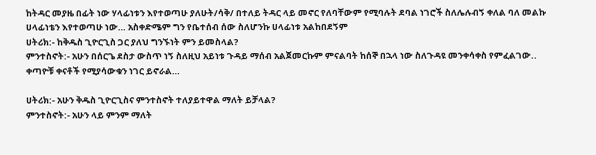ከትዳር መያዜ በፊት ነው ሃላፊነቱን እየተወጣሁ ያለሁት/ሳቅ/ በተለይ ትዳር ላይ መኖር የለባቸውም የሚባሉት ደባል ነገሮች ስለሌሉብኝ ቀለል ባለ መልኩ ሀላፊነቴን እየተወጣሁ ነው… አስቀድሜም ግን የቤተሰብ ሰው ስለሆንኩ ሀላፊነቱ አልከበደኝም
ሀትሪክ:- ከቅዱስ ጊዮርጊስ ጋር ያለህ ግንኙነት ምን ይመስላል?
ምንተስኖት:- አሁን በሰርጌ ደስታ ውስጥ ነኝ ስለዚህ አይነቱ ጉዳይ ማሰብ አልጀመርኩም ምናልባት ከሰኞ በኋላ ነው ስለጉዳዩ መንቀሳቀስ የምፈልገው.. ቀጣዮቹ ቀናቶች የሚያሳውቁን ነገር ይኖራል…

ሀትሪክ:- አሁን ቅዱስ ጊዮርጊስና ምንተስኖት ተለያይተዋል ማለት ይቻላል?
ምንተስኖት:- አሁን ላይ ምንም ማለት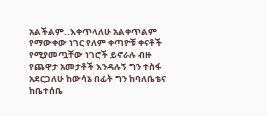አልችልም..እቀጥላለሁ አልቀጥልም የማውቀው ነገር የለም ቀጣዮቹ ቀናቶች የሚያመጧቸው ነገሮች ይኖራሉ ብዙ የጨዋታ አመታቶች እንዳሉኝ ግን ተስፋ አደርጋለሁ ከውሳኔ በፊት ግን ከባለቤቴና ከቤተሰቤ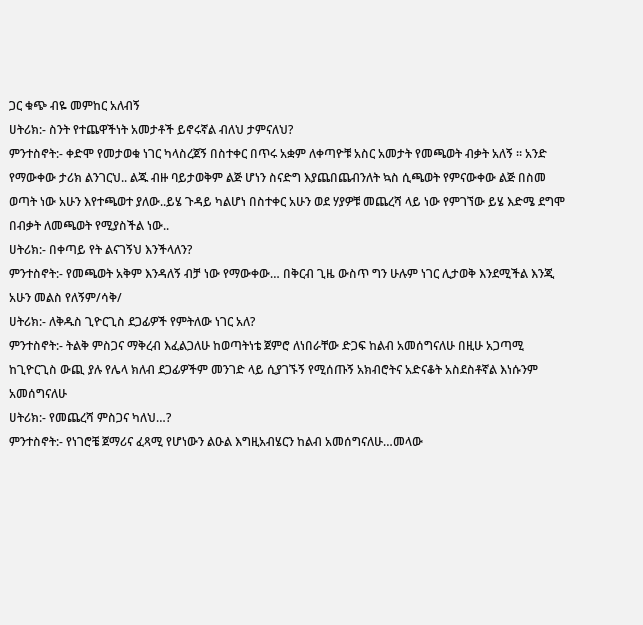ጋር ቁጭ ብዬ መምከር አለብኝ
ሀትሪክ:- ስንት የተጨዋችነት አመታቶች ይኖሩኛል ብለህ ታምናለህ?
ምንተስኖት:- ቀድሞ የመታወቁ ነገር ካላስረጀኝ በስተቀር በጥሩ አቋም ለቀጣዮቹ አስር አመታት የመጫወት ብቃት አለኝ ። አንድ የማውቀው ታሪክ ልንገርህ.. ልጁ ብዙ ባይታወቅም ልጅ ሆነን ስናድግ እያጨበጨብንለት ኳስ ሲጫወት የምናውቀው ልጅ በስመ ወጣት ነው አሁን እየተጫወተ ያለው..ይሄ ጉዳይ ካልሆነ በስተቀር አሁን ወደ ሃያዎቹ መጨረሻ ላይ ነው የምገኘው ይሄ እድሜ ደግሞ በብቃት ለመጫወት የሚያስችል ነው..
ሀትሪክ:- በቀጣይ የት ልናገኝህ እንችላለን?
ምንተስኖት:- የመጫወት አቅም እንዳለኝ ብቻ ነው የማውቀው… በቅርብ ጊዜ ውስጥ ግን ሁሉም ነገር ሊታወቅ እንደሚችል እንጂ አሁን መልስ የለኝም/ሳቅ/
ሀትሪክ:- ለቅዱስ ጊዮርጊስ ደጋፊዎች የምትለው ነገር አለ?
ምንተስኖት:- ትልቅ ምስጋና ማቅረብ እፈልጋለሁ ከወጣትነቴ ጀምሮ ለነበራቸው ድጋፍ ከልብ አመሰግናለሁ በዚሁ አጋጣሚ ከጊዮርጊስ ውጪ ያሉ የሌላ ክለብ ደጋፊዎችም መንገድ ላይ ሲያገኙኝ የሚሰጡኝ አክብሮትና አድናቆት አስደስቶኛል እነሱንም አመሰግናለሁ
ሀትሪክ:- የመጨረሻ ምስጋና ካለህ…?
ምንተስኖት:- የነገሮቼ ጀማሪና ፈጻሚ የሆነውን ልዑል እግዚአብሄርን ከልብ አመሰግናለሁ…መላው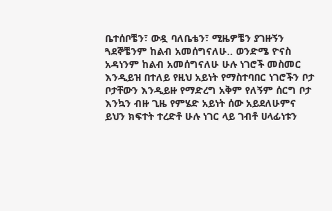ቤተሰቦቼን፣ ውዷ ባለቤቴን፣ ሚዜዎቼን ያገዙኝን ጓደኞቼንም ከልብ አመሰግናለሁ.. ወንድሜ ዮናስ አዳነንም ከልብ አመሰግናለሁ ሁሉ ነገሮች መስመር እንዲይዝ በተለይ የዚህ አይነት የማስተባበር ነገሮችን ቦታ ቦታቸውን እንዲይዙ የማድረግ አቅም የለኝም ሰርግ ቦታ እንኳን ብዙ ጊዜ የምሄድ አይነት ሰው አይደለሁምና ይህን ክፍተት ተረድቶ ሁሉ ነገር ላይ ገብቶ ሀላፊነቱን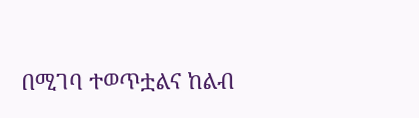በሚገባ ተወጥቷልና ከልብ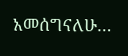አመሰግናለሁ…